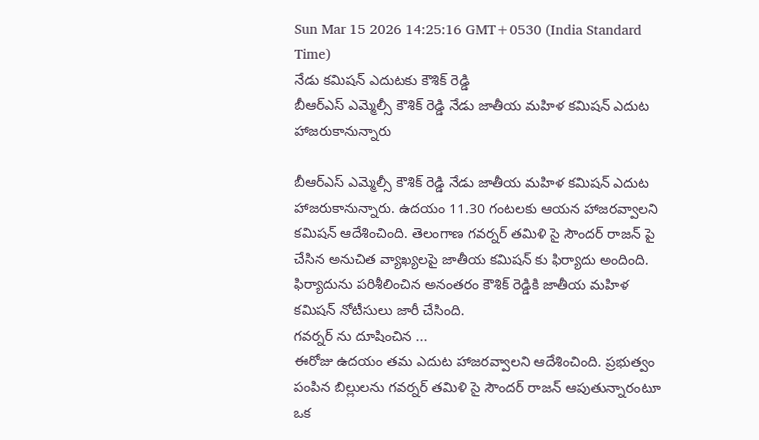Sun Mar 15 2026 14:25:16 GMT+0530 (India Standard Time)
నేడు కమిషన్ ఎదుటకు కౌశిక్ రెడ్డి
బీఆర్ఎస్ ఎమ్మెల్సీ కౌశిక్ రెడ్డి నేడు జాతీయ మహిళ కమిషన్ ఎదుట హాజరుకానున్నారు

బీఆర్ఎస్ ఎమ్మెల్సీ కౌశిక్ రెడ్డి నేడు జాతీయ మహిళ కమిషన్ ఎదుట హాజరుకానున్నారు. ఉదయం 11.30 గంటలకు ఆయన హాజరవ్వాలని కమిషన్ ఆదేశించింది. తెలంగాణ గవర్నర్ తమిళి సై సౌందర్ రాజన్ పై చేసిన అనుచిత వ్యాఖ్యలపై జాతీయ కమిషన్ కు ఫిర్యాదు అందింది. ఫిర్యాదును పరిశీలించిన అనంతరం కౌశిక్ రెడ్డికి జాతీయ మహిళ కమిషన్ నోటీసులు జారీ చేసింది.
గవర్నర్ ను దూషించిన ...
ఈరోజు ఉదయం తమ ఎదుట హాజరవ్వాలని ఆదేశించింది. ప్రభుత్వం పంపిన బిల్లులను గవర్నర్ తమిళి సై సౌందర్ రాజన్ ఆపుతున్నారంటూ ఒక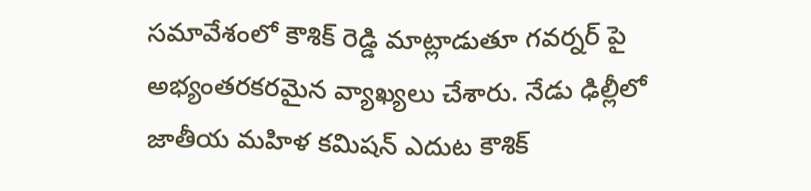సమావేశంలో కౌశిక్ రెడ్డి మాట్లాడుతూ గవర్నర్ పై అభ్యంతరకరమైన వ్యాఖ్యలు చేశారు. నేడు ఢిల్లీలో జాతీయ మహిళ కమిషన్ ఎదుట కౌశిక్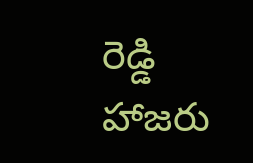రెడ్డి హాజరు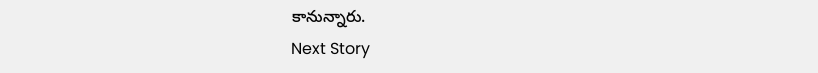కానున్నారు.
Next Story